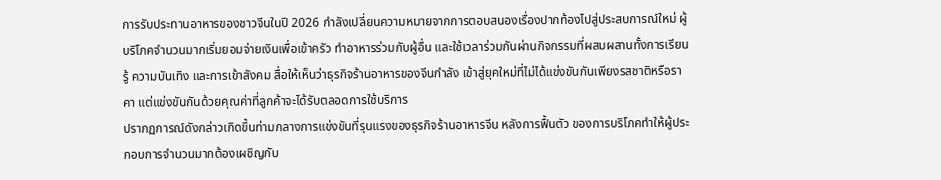การรับประทานอาหารของชาวจีนในปี 2026 กำลังเปลี่ยนความหมายจากการตอบสนองเรื่องปากท้องไปสู่ประสบการณ์ใหม่ ผู้บริโภคจำนวนมากเริ่มยอมจ่ายเงินเพื่อเข้าครัว ทำอาหารร่วมกับผู้อื่น และใช้เวลาร่วมกันผ่านกิจกรรมที่ผสมผสานทั้งการเรียนรู้ ความบันเทิง และการเข้าสังคม สื่อให้เห็นว่าธุรกิจร้านอาหารของจีนกำลัง เข้าสู่ยุคใหม่ที่ไม่ได้แข่งขันกันเพียงรสชาติหรือราคา แต่แข่งขันกันด้วยคุณค่าที่ลูกค้าจะได้รับตลอดการใช้บริการ
ปรากฏการณ์ดังกล่าวเกิดขึ้นท่ามกลางการแข่งขันที่รุนแรงของธุรกิจร้านอาหารจีน หลังการฟื้นตัว ของการบริโภคทำให้ผู้ประกอบการจำนวนมากต้องเผชิญกับ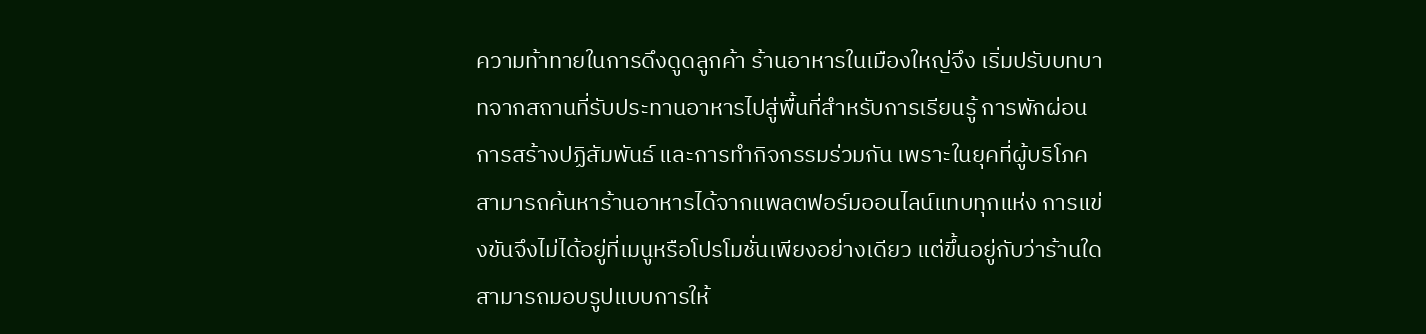ความท้าทายในการดึงดูดลูกค้า ร้านอาหารในเมืองใหญ่จึง เริ่มปรับบทบาทจากสถานที่รับประทานอาหารไปสู่พื้นที่สำหรับการเรียนรู้ การพักผ่อน การสร้างปฏิสัมพันธ์ และการทำกิจกรรมร่วมกัน เพราะในยุคที่ผู้บริโภคสามารถค้นหาร้านอาหารได้จากแพลตฟอร์มออนไลน์แทบทุกแห่ง การแข่งขันจึงไม่ได้อยู่ที่เมนูหรือโปรโมชั่นเพียงอย่างเดียว แต่ขึ้นอยู่กับว่าร้านใดสามารถมอบรูปแบบการให้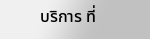บริการ ที่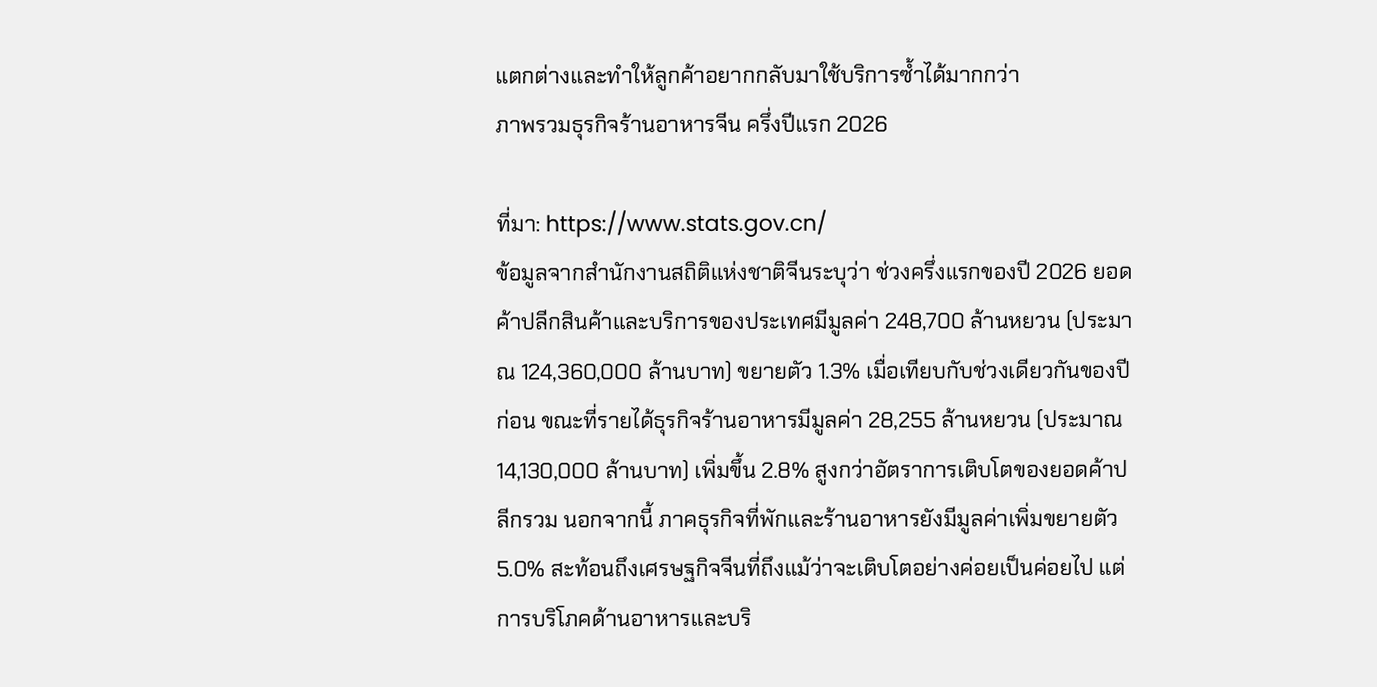แตกต่างและทำให้ลูกค้าอยากกลับมาใช้บริการซ้ำได้มากกว่า
ภาพรวมธุรกิจร้านอาหารจีน ครึ่งปีแรก 2026

ที่มา: https://www.stats.gov.cn/
ข้อมูลจากสำนักงานสถิติแห่งชาติจีนระบุว่า ช่วงครึ่งแรกของปี 2026 ยอดค้าปลีกสินค้าและบริการของประเทศมีมูลค่า 248,700 ล้านหยวน (ประมาณ 124,360,000 ล้านบาท) ขยายตัว 1.3% เมื่อเทียบกับช่วงเดียวกันของปีก่อน ขณะที่รายได้ธุรกิจร้านอาหารมีมูลค่า 28,255 ล้านหยวน (ประมาณ 14,130,000 ล้านบาท) เพิ่มขึ้น 2.8% สูงกว่าอัตราการเติบโตของยอดค้าปลีกรวม นอกจากนี้ ภาคธุรกิจที่พักและร้านอาหารยังมีมูลค่าเพิ่มขยายตัว 5.0% สะท้อนถึงเศรษฐกิจจีนที่ถึงแม้ว่าจะเติบโตอย่างค่อยเป็นค่อยไป แต่การบริโภคด้านอาหารและบริ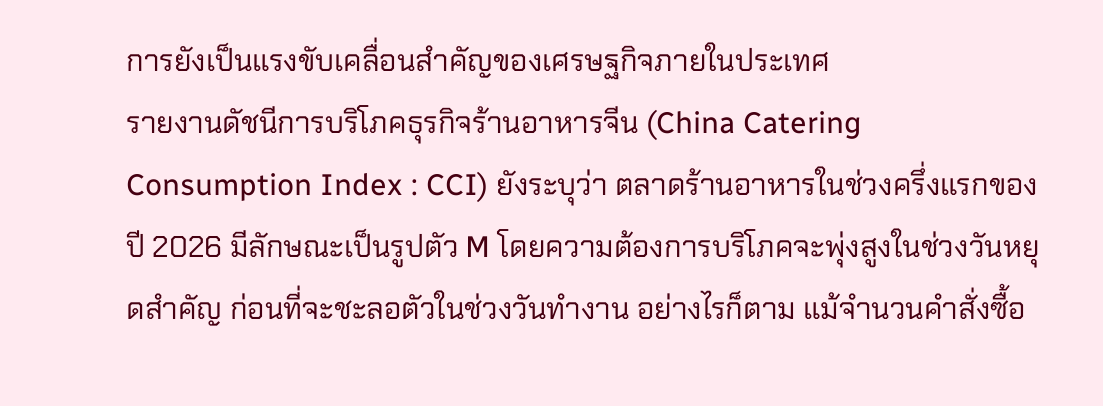การยังเป็นแรงขับเคลื่อนสำคัญของเศรษฐกิจภายในประเทศ
รายงานดัชนีการบริโภคธุรกิจร้านอาหารจีน (China Catering Consumption Index : CCI) ยังระบุว่า ตลาดร้านอาหารในช่วงครึ่งแรกของปี 2026 มีลักษณะเป็นรูปตัว M โดยความต้องการบริโภคจะพุ่งสูงในช่วงวันหยุดสำคัญ ก่อนที่จะชะลอตัวในช่วงวันทำงาน อย่างไรก็ตาม แม้จำนวนคำสั่งซื้อ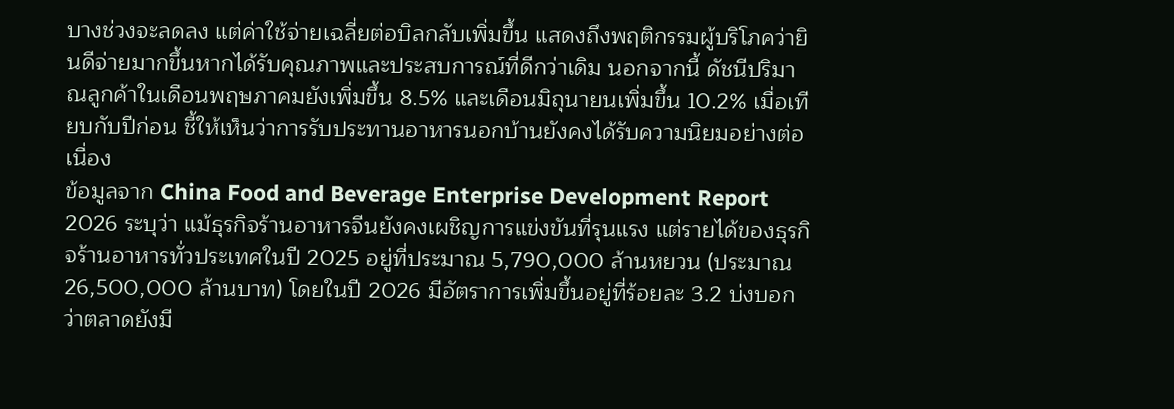บางช่วงจะลดลง แต่ค่าใช้จ่ายเฉลี่ยต่อบิลกลับเพิ่มขึ้น แสดงถึงพฤติกรรมผู้บริโภคว่ายินดีจ่ายมากขึ้นหากได้รับคุณภาพและประสบการณ์ที่ดีกว่าเดิม นอกจากนี้ ดัชนีปริมาณลูกค้าในเดือนพฤษภาคมยังเพิ่มขึ้น 8.5% และเดือนมิถุนายนเพิ่มขึ้น 10.2% เมื่อเทียบกับปีก่อน ชี้ให้เห็นว่าการรับประทานอาหารนอกบ้านยังคงได้รับความนิยมอย่างต่อเนื่อง
ข้อมูลจาก China Food and Beverage Enterprise Development Report 2026 ระบุว่า แม้ธุรกิจร้านอาหารจีนยังคงเผชิญการแข่งขันที่รุนแรง แต่รายได้ของธุรกิจร้านอาหารทั่วประเทศในปี 2025 อยู่ที่ประมาณ 5,790,000 ล้านหยวน (ประมาณ 26,500,000 ล้านบาท) โดยในปี 2026 มีอัตราการเพิ่มขึ้นอยู่ที่ร้อยละ 3.2 บ่งบอกว่าตลาดยังมี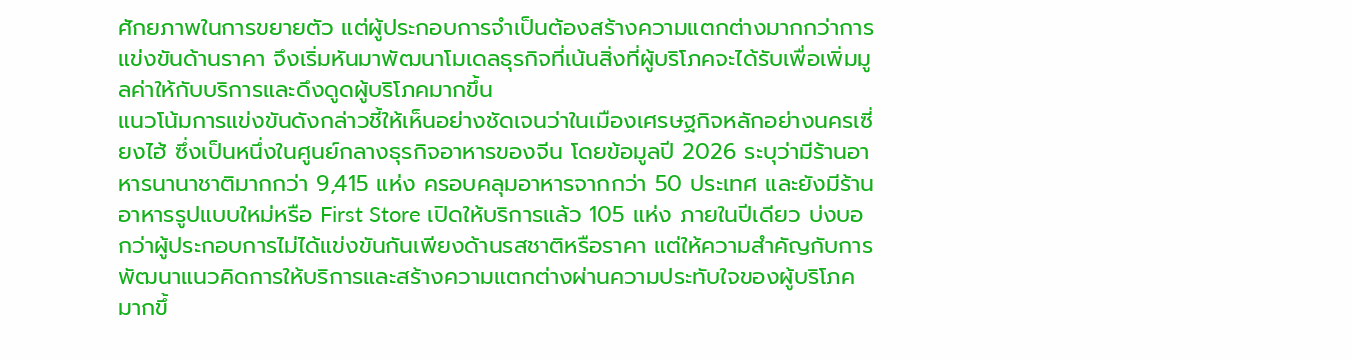ศักยภาพในการขยายตัว แต่ผู้ประกอบการจำเป็นต้องสร้างความแตกต่างมากกว่าการแข่งขันด้านราคา จึงเริ่มหันมาพัฒนาโมเดลธุรกิจที่เน้นสิ่งที่ผู้บริโภคจะได้รับเพื่อเพิ่มมูลค่าให้กับบริการและดึงดูดผู้บริโภคมากขึ้น
แนวโน้มการแข่งขันดังกล่าวชี้ให้เห็นอย่างชัดเจนว่าในเมืองเศรษฐกิจหลักอย่างนครเซี่ยงไฮ้ ซึ่งเป็นหนึ่งในศูนย์กลางธุรกิจอาหารของจีน โดยข้อมูลปี 2026 ระบุว่ามีร้านอาหารนานาชาติมากกว่า 9,415 แห่ง ครอบคลุมอาหารจากกว่า 50 ประเทศ และยังมีร้านอาหารรูปแบบใหม่หรือ First Store เปิดให้บริการแล้ว 105 แห่ง ภายในปีเดียว บ่งบอกว่าผู้ประกอบการไม่ได้แข่งขันกันเพียงด้านรสชาติหรือราคา แต่ให้ความสำคัญกับการพัฒนาแนวคิดการให้บริการและสร้างความแตกต่างผ่านความประทับใจของผู้บริโภคมากขึ้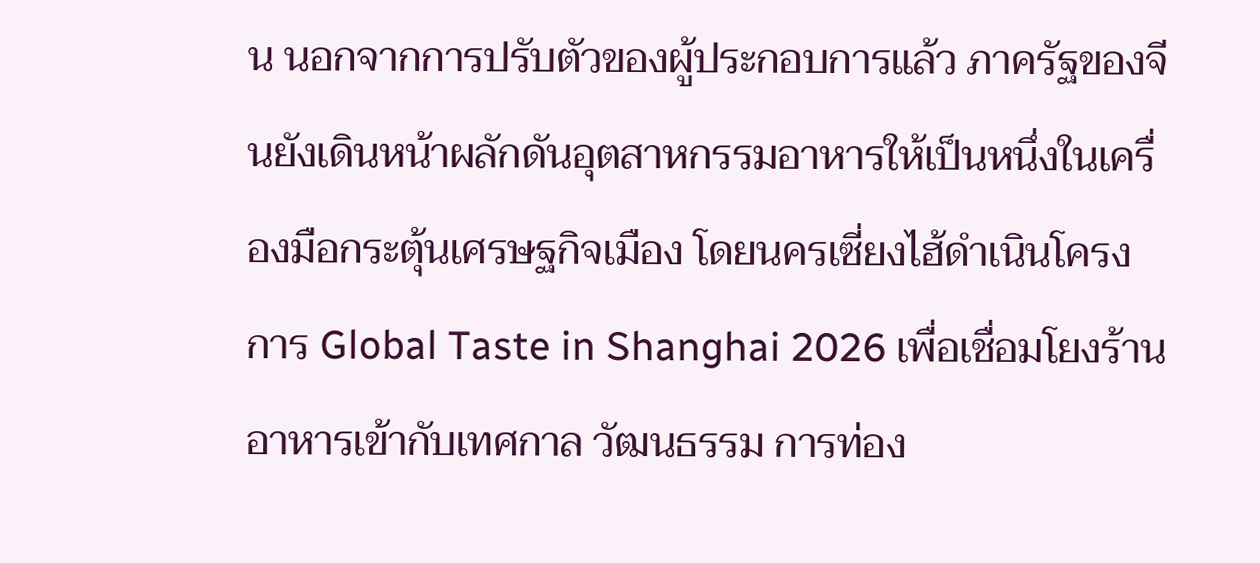น นอกจากการปรับตัวของผู้ประกอบการแล้ว ภาครัฐของจีนยังเดินหน้าผลักดันอุตสาหกรรมอาหารให้เป็นหนึ่งในเครื่องมือกระตุ้นเศรษฐกิจเมือง โดยนครเซี่ยงไฮ้ดำเนินโครงการ Global Taste in Shanghai 2026 เพื่อเชื่อมโยงร้านอาหารเข้ากับเทศกาล วัฒนธรรม การท่อง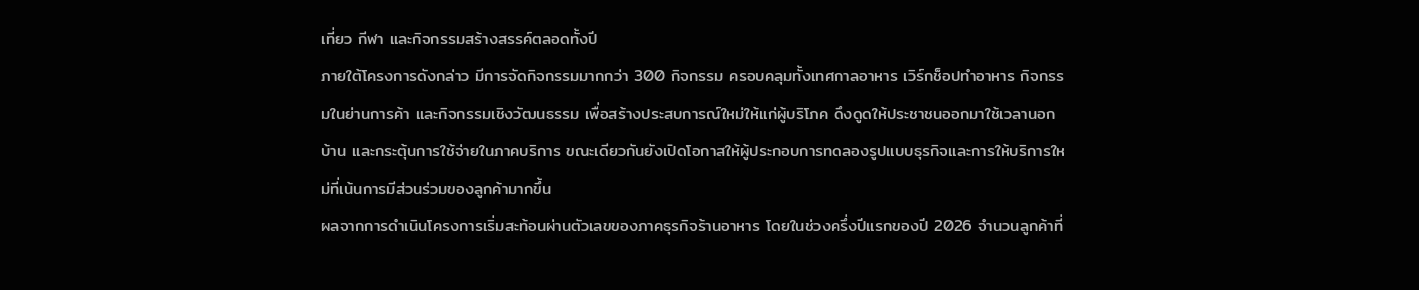เที่ยว กีฬา และกิจกรรมสร้างสรรค์ตลอดทั้งปี
ภายใต้โครงการดังกล่าว มีการจัดกิจกรรมมากกว่า 300 กิจกรรม ครอบคลุมทั้งเทศกาลอาหาร เวิร์กช็อปทำอาหาร กิจกรรมในย่านการค้า และกิจกรรมเชิงวัฒนธรรม เพื่อสร้างประสบการณ์ใหม่ให้แก่ผู้บริโภค ดึงดูดให้ประชาชนออกมาใช้เวลานอกบ้าน และกระตุ้นการใช้จ่ายในภาคบริการ ขณะเดียวกันยังเปิดโอกาสให้ผู้ประกอบการทดลองรูปแบบธุรกิจและการให้บริการใหม่ที่เน้นการมีส่วนร่วมของลูกค้ามากขึ้น
ผลจากการดำเนินโครงการเริ่มสะท้อนผ่านตัวเลขของภาคธุรกิจร้านอาหาร โดยในช่วงครึ่งปีแรกของปี 2026 จำนวนลูกค้าที่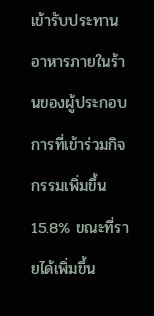เข้ารับประทานอาหารภายในร้านของผู้ประกอบการที่เข้าร่วมกิจกรรมเพิ่มขึ้น 15.8% ขณะที่รายได้เพิ่มขึ้น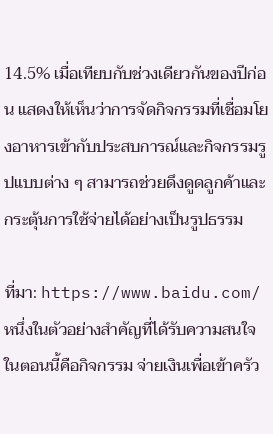14.5% เมื่อเทียบกับช่วงเดียวกันของปีก่อน แสดงให้เห็นว่าการจัดกิจกรรมที่เชื่อมโยงอาหารเข้ากับประสบการณ์และกิจกรรมรูปแบบต่าง ๆ สามารถช่วยดึงดูดลูกค้าและกระตุ้นการใช้จ่ายได้อย่างเป็นรูปธรรม

ที่มา: https://www.baidu.com/
หนึ่งในตัวอย่างสำคัญที่ได้รับความสนใจในตอนนี้คือกิจกรรม จ่ายเงินเพื่อเข้าครัว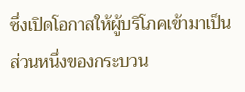ซึ่งเปิดโอกาสให้ผู้บริโภคเข้ามาเป็นส่วนหนึ่งของกระบวน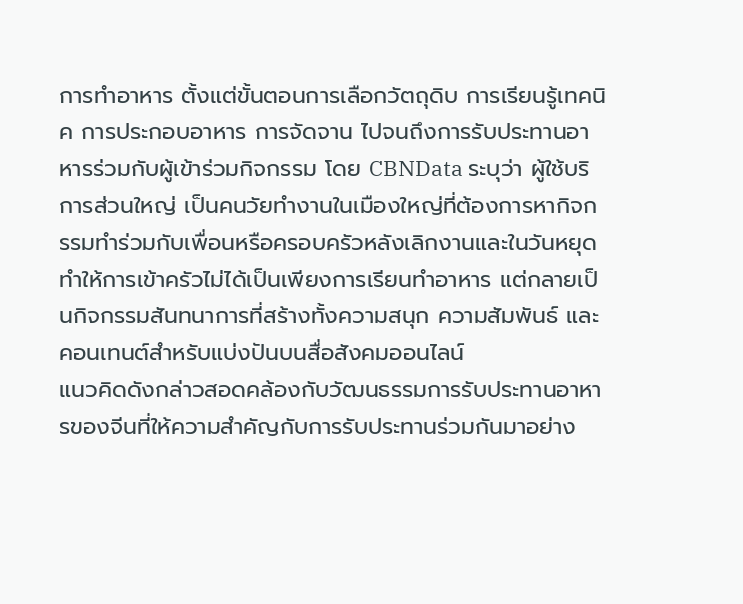การทำอาหาร ตั้งแต่ขั้นตอนการเลือกวัตถุดิบ การเรียนรู้เทคนิค การประกอบอาหาร การจัดจาน ไปจนถึงการรับประทานอาหารร่วมกับผู้เข้าร่วมกิจกรรม โดย CBNData ระบุว่า ผู้ใช้บริการส่วนใหญ่ เป็นคนวัยทำงานในเมืองใหญ่ที่ต้องการหากิจกรรมทำร่วมกับเพื่อนหรือครอบครัวหลังเลิกงานและในวันหยุด ทำให้การเข้าครัวไม่ได้เป็นเพียงการเรียนทำอาหาร แต่กลายเป็นกิจกรรมสันทนาการที่สร้างทั้งความสนุก ความสัมพันธ์ และคอนเทนต์สำหรับแบ่งปันบนสื่อสังคมออนไลน์
แนวคิดดังกล่าวสอดคล้องกับวัฒนธรรมการรับประทานอาหารของจีนที่ให้ความสำคัญกับการรับประทานร่วมกันมาอย่าง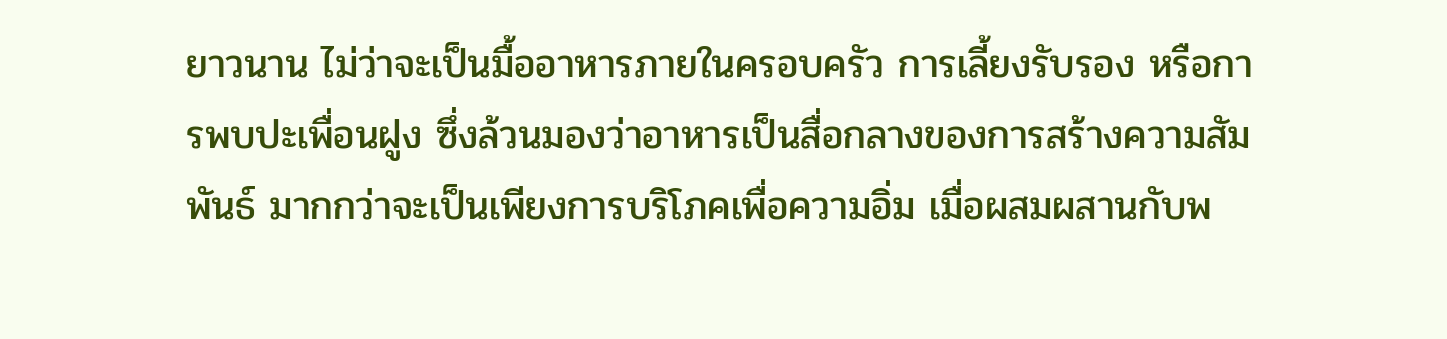ยาวนาน ไม่ว่าจะเป็นมื้ออาหารภายในครอบครัว การเลี้ยงรับรอง หรือการพบปะเพื่อนฝูง ซึ่งล้วนมองว่าอาหารเป็นสื่อกลางของการสร้างความสัมพันธ์ มากกว่าจะเป็นเพียงการบริโภคเพื่อความอิ่ม เมื่อผสมผสานกับพ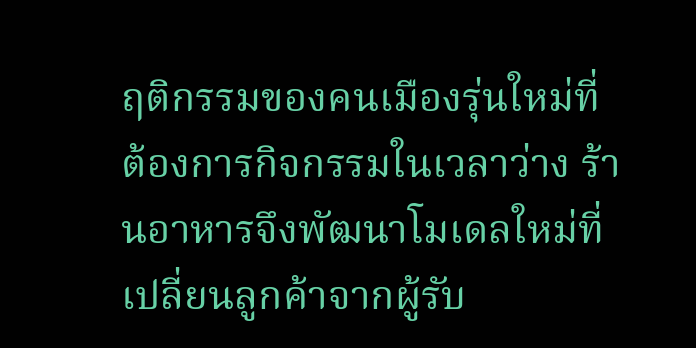ฤติกรรมของคนเมืองรุ่นใหม่ที่ต้องการกิจกรรมในเวลาว่าง ร้านอาหารจึงพัฒนาโมเดลใหม่ที่เปลี่ยนลูกค้าจากผู้รับ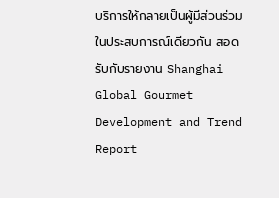บริการให้กลายเป็นผู้มีส่วนร่วมในประสบการณ์เดียวกัน สอดรับกับรายงาน Shanghai Global Gourmet Development and Trend Report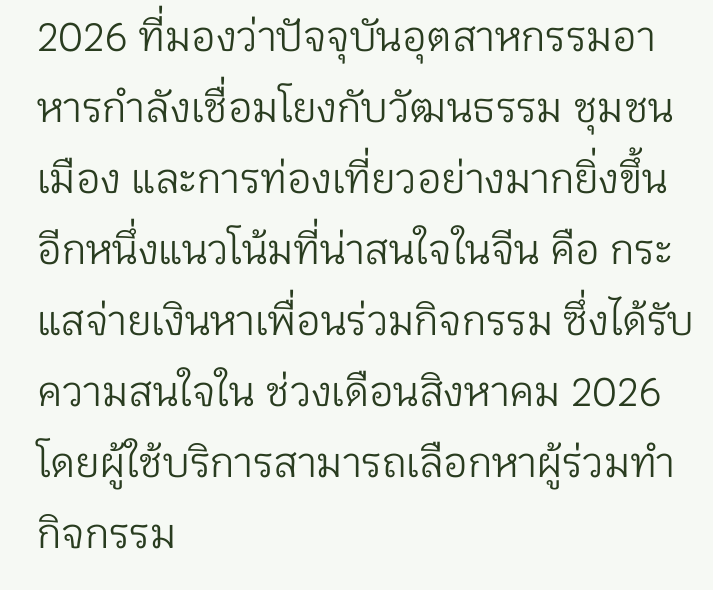2026 ที่มองว่าปัจจุบันอุตสาหกรรมอาหารกำลังเชื่อมโยงกับวัฒนธรรม ชุมชนเมือง และการท่องเที่ยวอย่างมากยิ่งขึ้น
อีกหนึ่งแนวโน้มที่น่าสนใจในจีน คือ กระแสจ่ายเงินหาเพื่อนร่วมกิจกรรม ซึ่งได้รับความสนใจใน ช่วงเดือนสิงหาคม 2026 โดยผู้ใช้บริการสามารถเลือกหาผู้ร่วมทำกิจกรรม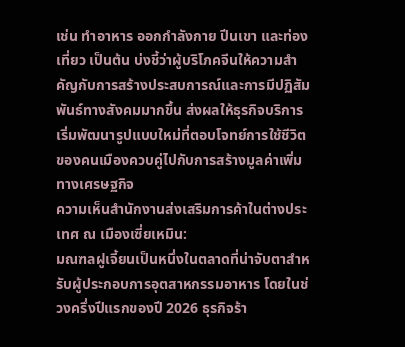เช่น ทำอาหาร ออกกำลังกาย ปีนเขา และท่องเที่ยว เป็นต้น บ่งชี้ว่าผู้บริโภคจีนให้ความสำคัญกับการสร้างประสบการณ์และการมีปฏิสัมพันธ์ทางสังคมมากขึ้น ส่งผลให้ธุรกิจบริการเริ่มพัฒนารูปแบบใหม่ที่ตอบโจทย์การใช้ชีวิตของคนเมืองควบคู่ไปกับการสร้างมูลค่าเพิ่มทางเศรษฐกิจ
ความเห็นสำนักงานส่งเสริมการค้าในต่างประเทศ ณ เมืองเซี่ยเหมิน:
มณฑลฝูเจี้ยนเป็นหนึ่งในตลาดที่น่าจับตาสำหรับผู้ประกอบการอุตสาหกรรมอาหาร โดยในช่วงครึ่งปีแรกของปี 2026 ธุรกิจร้า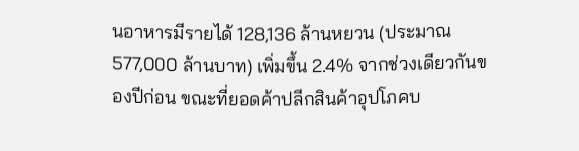นอาหารมีรายได้ 128,136 ล้านหยวน (ประมาณ 577,000 ล้านบาท) เพิ่มขึ้น 2.4% จากช่วงเดียวกันของปีก่อน ขณะที่ยอดค้าปลีกสินค้าอุปโภคบ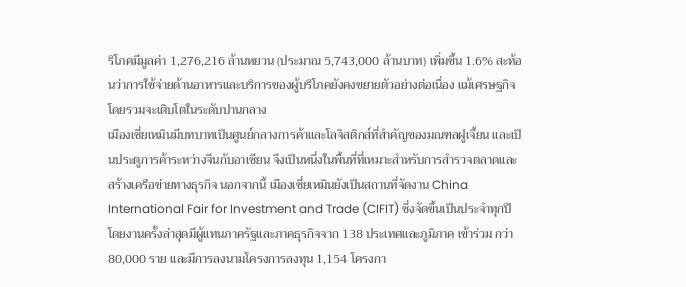ริโภคมีมูลค่า 1,276,216 ล้านหยวน (ประมาณ 5,743,000 ล้านบาท) เพิ่มขึ้น 1.6% สะท้อนว่าการใช้จ่ายด้านอาหารและบริการของผู้บริโภคยังคงขยายตัวอย่างต่อเนื่อง แม้เศรษฐกิจโดยรวมจะเติบโตในระดับปานกลาง
เมืองเซี่ยเหมินมีบทบาทเป็นศูนย์กลางการค้าและโลจิสติกส์ที่สำคัญของมณฑลฝูเจี้ยน และเป็นประตูการค้าระหว่างจีนกับอาเซียน จึงเป็นหนึ่งในพื้นที่ที่เหมาะสำหรับการสำรวจตลาดและสร้างเครือข่ายทางธุรกิจ นอกจากนี้ เมืองเซี่ยเหมินยังเป็นสถานที่จัดงาน China International Fair for Investment and Trade (CIFIT) ซึ่งจัดขึ้นเป็นประจำทุกปี โดยงานครั้งล่าสุดมีผู้แทนภาครัฐและภาคธุรกิจจาก 138 ประเทศและภูมิภาค เข้าร่วม กว่า 80,000 ราย และมีการลงนามโครงการลงทุน 1,154 โครงกา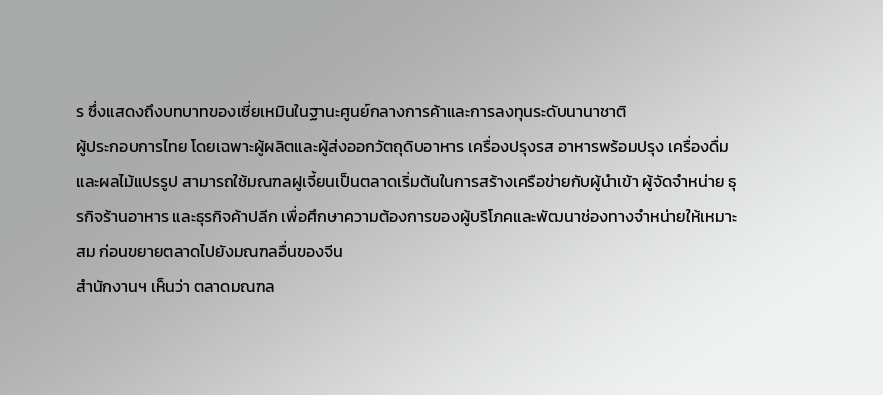ร ซึ่งแสดงถึงบทบาทของเซี่ยเหมินในฐานะศูนย์กลางการค้าและการลงทุนระดับนานาชาติ
ผู้ประกอบการไทย โดยเฉพาะผู้ผลิตและผู้ส่งออกวัตถุดิบอาหาร เครื่องปรุงรส อาหารพร้อมปรุง เครื่องดื่ม และผลไม้แปรรูป สามารถใช้มณฑลฝูเจี้ยนเป็นตลาดเริ่มต้นในการสร้างเครือข่ายกับผู้นำเข้า ผู้จัดจำหน่าย ธุรกิจร้านอาหาร และธุรกิจค้าปลีก เพื่อศึกษาความต้องการของผู้บริโภคและพัฒนาช่องทางจำหน่ายให้เหมาะสม ก่อนขยายตลาดไปยังมณฑลอื่นของจีน
สำนักงานฯ เห็นว่า ตลาดมณฑล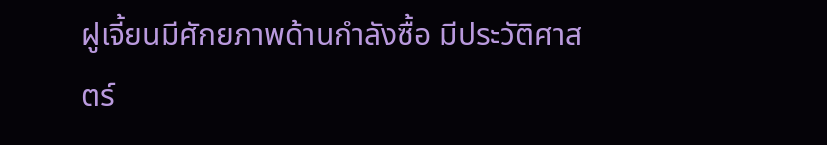ฝูเจี้ยนมีศักยภาพด้านกำลังซื้อ มีประวัติศาสตร์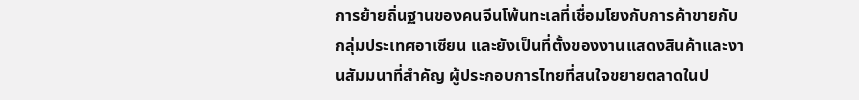การย้ายถิ่นฐานของคนจีนโพ้นทะเลที่เชื่อมโยงกับการค้าขายกับกลุ่มประเทศอาเซียน และยังเป็นที่ตั้งของงานแสดงสินค้าและงานสัมมนาที่สำคัญ ผู้ประกอบการไทยที่สนใจขยายตลาดในป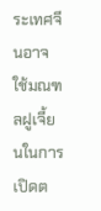ระเทศจีนอาจใช้มณฑลฝูเจี้ยนในการเปิดต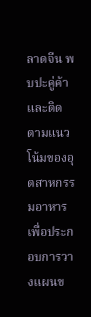ลาดจีน พบปะคู่ค้า และติดตามแนวโน้มของอุตสาหกรรมอาหาร เพื่อประกอบการวางแผนข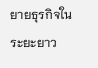ยายธุรกิจในระยะยาว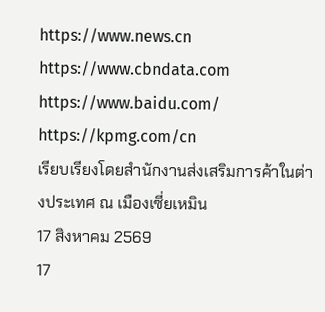https://www.news.cn
https://www.cbndata.com
https://www.baidu.com/
https://kpmg.com/cn
เรียบเรียงโดยสำนักงานส่งเสริมการค้าในต่างประเทศ ณ เมืองเซี่ยเหมิน
17 สิงหาคม 2569
17